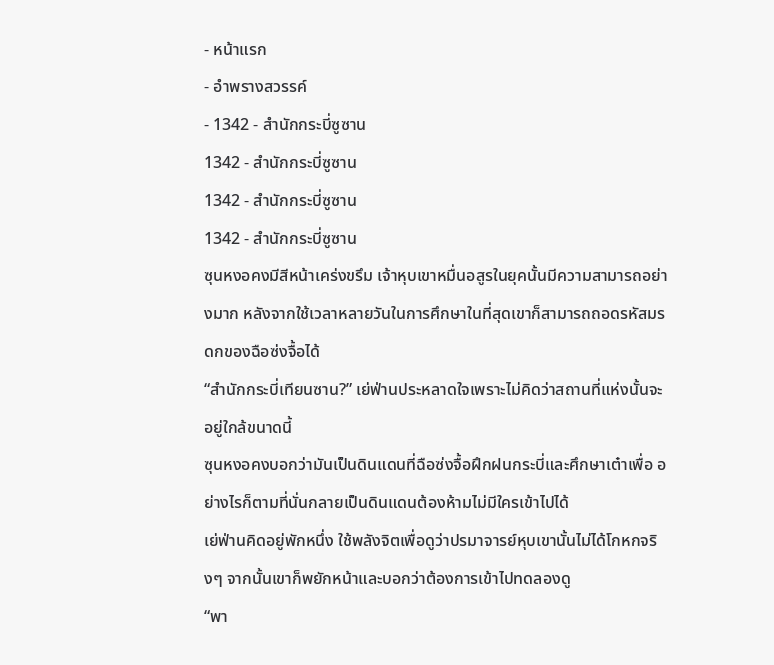- หน้าแรก
- อำพรางสวรรค์
- 1342 - สำนักกระบี่ซูซาน
1342 - สำนักกระบี่ซูซาน
1342 - สำนักกระบี่ซูซาน
1342 - สำนักกระบี่ซูซาน
ซุนหงอคงมีสีหน้าเคร่งขรึม เจ้าหุบเขาหมื่นอสูรในยุคนั้นมีความสามารถอย่างมาก หลังจากใช้เวลาหลายวันในการศึกษาในที่สุดเขาก็สามารถถอดรหัสมรดกของฉือซ่งจื้อได้
“สำนักกระบี่เทียนซาน?” เย่ฟ่านประหลาดใจเพราะไม่คิดว่าสถานที่แห่งนั้นจะอยู่ใกล้ขนาดนี้
ซุนหงอคงบอกว่ามันเป็นดินแดนที่ฉือซ่งจื้อฝึกฝนกระบี่และศึกษาเต๋าเพื่อ อย่างไรก็ตามที่นั่นกลายเป็นดินแดนต้องห้ามไม่มีใครเข้าไปได้
เย่ฟ่านคิดอยู่พักหนึ่ง ใช้พลังจิตเพื่อดูว่าปรมาจารย์หุบเขานั้นไม่ได้โกหกจริงๆ จากนั้นเขาก็พยักหน้าและบอกว่าต้องการเข้าไปทดลองดู
“พา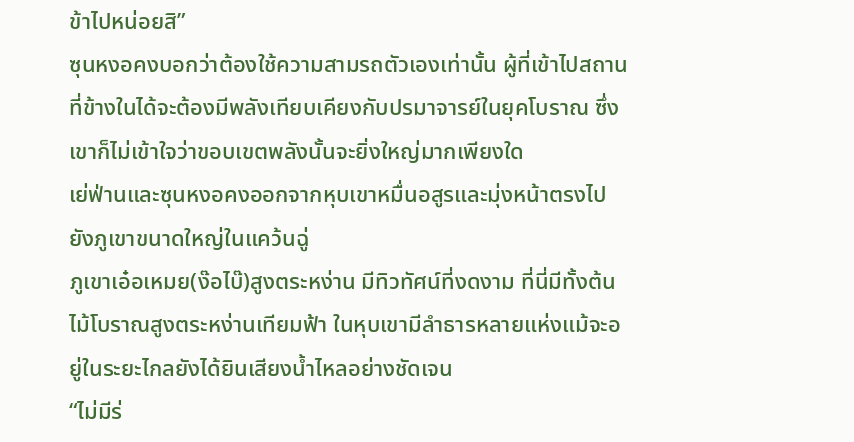ข้าไปหน่อยสิ”
ซุนหงอคงบอกว่าต้องใช้ความสามรถตัวเองเท่านั้น ผู้ที่เข้าไปสถานที่ข้างในได้จะต้องมีพลังเทียบเคียงกับปรมาจารย์ในยุคโบราณ ซึ่งเขาก็ไม่เข้าใจว่าขอบเขตพลังนั้นจะยิ่งใหญ่มากเพียงใด
เย่ฟ่านและซุนหงอคงออกจากหุบเขาหมื่นอสูรและมุ่งหน้าตรงไปยังภูเขาขนาดใหญ่ในแคว้นฉู่
ภูเขาเอ๋อเหมย(ง๊อไบ๊)สูงตระหง่าน มีทิวทัศน์ที่งดงาม ที่นี่มีทั้งต้นไม้โบราณสูงตระหง่านเทียมฟ้า ในหุบเขามีลำธารหลายแห่งแม้จะอยู่ในระยะไกลยังได้ยินเสียงน้ำไหลอย่างชัดเจน
“ไม่มีร่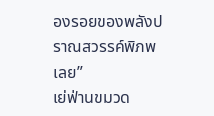องรอยของพลังปราณสวรรค์พิภพเลย”
เย่ฟ่านขมวด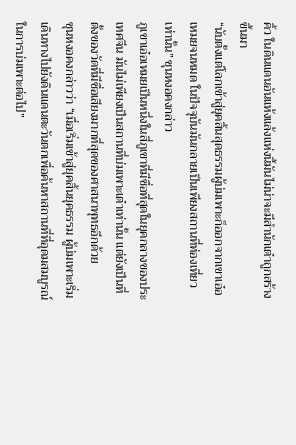คิ้ว ในดินแดนอันแห้งแล้งแห่งนี้มันไม่น่าจะมีสำนักเต๋าถูกสร้างขึ้นมา
“นับตั้งแต่โลกเข้าสู่ยุคสิ้นสุดธรรมผู้บ่มเพาะก็ออกจากเขาเอ๋อเหมยจนหมด ในปัจจุบันมันกลายเป็นเพียงสถานที่ท่องเที่ยวเท่านั้น” ซุนหงอคงกล่าว
ภูเขาเอ๋อเหมยเป็นหนึ่งในสี่ภูเขาที่มีชื่อที่สุดในยุคกลางของประเทศจีน มันไม่เพียงเป็นสถานที่บ่มเพาะเต๋าเท่านั้น แต่ยังเป็นที่ตั้งของวัดที่มีชื่อเสียงมากที่สุดของศาสนาพุทธอีกด้วย
ซุนหงอคงกล่าวว่า “เมื่อเริ่มเข้าสู่ยุคสิ้นยุคธรรม ผู้บ่มเพาะเริ่มเดินทางไปยังดินแดนตะวันตกเพื่อค้นหาสถานที่ที่อุดมสมบูรณ์ในการบ่มเพาะต่อไป”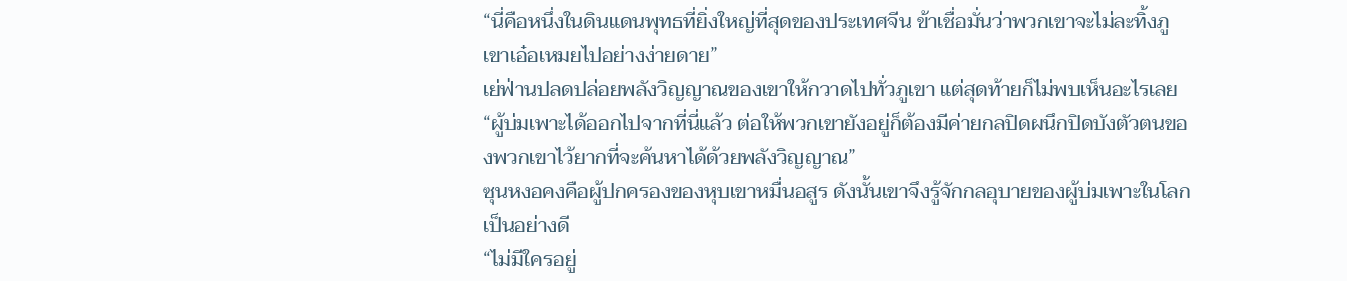“นี่คือหนึ่งในดินแดนพุทธที่ยิ่งใหญ่ที่สุดของประเทศจีน ข้าเชื่อมั่นว่าพวกเขาจะไม่ละทิ้งภูเขาเอ๋อเหมยไปอย่างง่ายดาย”
เย่ฟ่านปลดปล่อยพลังวิญญาณของเขาให้กวาดไปทั่วภูเขา แต่สุดท้ายก็ไม่พบเห็นอะไรเลย
“ผู้บ่มเพาะได้ออกไปจากที่นี่แล้ว ต่อให้พวกเขายังอยู่ก็ต้องมีค่ายกลปิดผนึกปิดบังตัวตนของพวกเขาไว้ยากที่จะค้นหาได้ด้วยพลังวิญญาณ”
ซุนหงอคงคือผู้ปกครองของหุบเขาหมื่นอสูร ดังนั้นเขาจึงรู้จักกลอุบายของผู้บ่มเพาะในโลกเป็นอย่างดี
“ไม่มีใครอยู่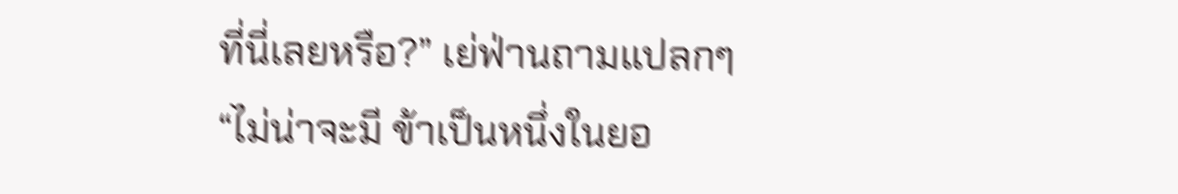ที่นี่เลยหรือ?” เย่ฟ่านถามแปลกๆ
“ไม่น่าจะมี ข้าเป็นหนึ่งในยอ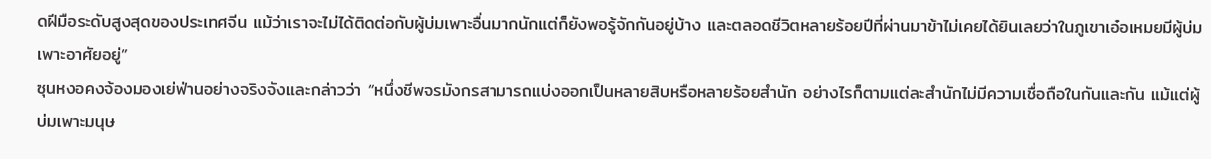ดฝีมือระดับสูงสุดของประเทศจีน แม้ว่าเราจะไม่ได้ติดต่อกับผู้บ่มเพาะอื่นมากนักแต่ก็ยังพอรู้จักกันอยู่บ้าง และตลอดชีวิตหลายร้อยปีที่ผ่านมาข้าไม่เคยได้ยินเลยว่าในภูเขาเอ๋อเหมยมีผู้บ่มเพาะอาศัยอยู่”
ซุนหงอคงจ้องมองเย่ฟ่านอย่างจริงจังและกล่าวว่า “หนึ่งชีพจรมังกรสามารถแบ่งออกเป็นหลายสิบหรือหลายร้อยสำนัก อย่างไรก็ตามแต่ละสำนักไม่มีความเชื่อถือในกันและกัน แม้แต่ผู้บ่มเพาะมนุษ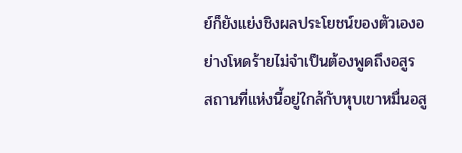ย์ก็ยังแย่งชิงผลประโยชน์ของตัวเองอย่างโหดร้ายไม่จำเป็นต้องพูดถึงอสูร สถานที่แห่งนี้อยู่ใกล้กับหุบเขาหมื่นอสู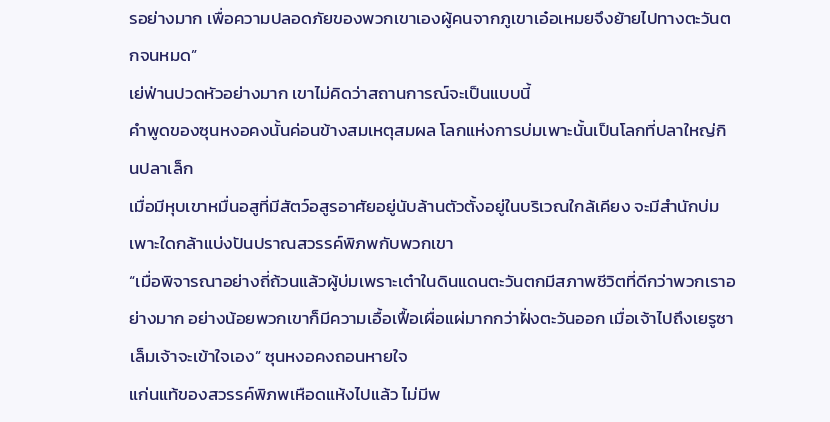รอย่างมาก เพื่อความปลอดภัยของพวกเขาเองผู้คนจากภูเขาเอ๋อเหมยจึงย้ายไปทางตะวันตกจนหมด”
เย่ฟ่านปวดหัวอย่างมาก เขาไม่คิดว่าสถานการณ์จะเป็นแบบนี้
คำพูดของซุนหงอคงนั้นค่อนข้างสมเหตุสมผล โลกแห่งการบ่มเพาะนั้นเป็นโลกที่ปลาใหญ่กินปลาเล็ก
เมื่อมีหุบเขาหมื่นอสูที่มีสัตว์อสูรอาศัยอยู่นับล้านตัวตั้งอยู่ในบริเวณใกล้เคียง จะมีสำนักบ่มเพาะใดกล้าแบ่งปันปราณสวรรค์พิภพกับพวกเขา
“เมื่อพิจารณาอย่างถี่ถ้วนแล้วผู้บ่มเพราะเต๋าในดินแดนตะวันตกมีสภาพชีวิตที่ดีกว่าพวกเราอย่างมาก อย่างน้อยพวกเขาก็มีความเอื้อเฟื้อเผื่อแผ่มากกว่าฝั่งตะวันออก เมื่อเจ้าไปถึงเยรูซาเล็มเจ้าจะเข้าใจเอง” ซุนหงอคงถอนหายใจ
แก่นแท้ของสวรรค์พิภพเหือดแห้งไปแล้ว ไม่มีพ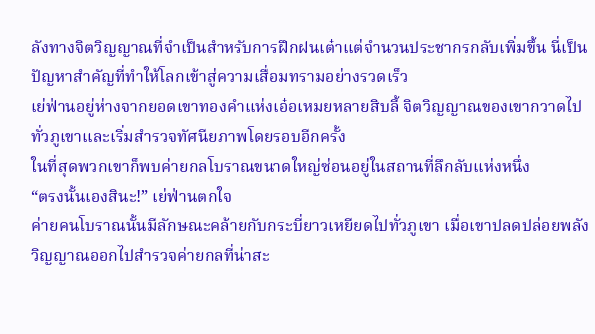ลังทางจิตวิญญาณที่จำเป็นสำหรับการฝึกฝนเต๋าแต่จำนวนประชากรกลับเพิ่มขึ้น นี่เป็นปัญหาสำคัญที่ทำให้โลกเข้าสู่ความเสื่อมทรามอย่างรวดเร็ว
เย่ฟ่านอยู่ห่างจากยอดเขาทองคำแห่งเอ๋อเหมยหลายสิบลี้ จิตวิญญาณของเขากวาดไปทั่วภูเขาและเริ่มสำรวจทัศนียภาพโดยรอบอีกครั้ง
ในที่สุดพวกเขาก็พบค่ายกลโบราณขนาดใหญ่ซ่อนอยู่ในสถานที่ลึกลับแห่งหนึ่ง
“ตรงนั้นเองสินะ!” เย่ฟ่านตกใจ
ค่ายคนโบราณนั้นมีลักษณะคล้ายกับกระบี่ยาวเหยียดไปทั่วภูเขา เมื่อเขาปลดปล่อยพลังวิญญาณออกไปสำรวจค่ายกลที่น่าสะ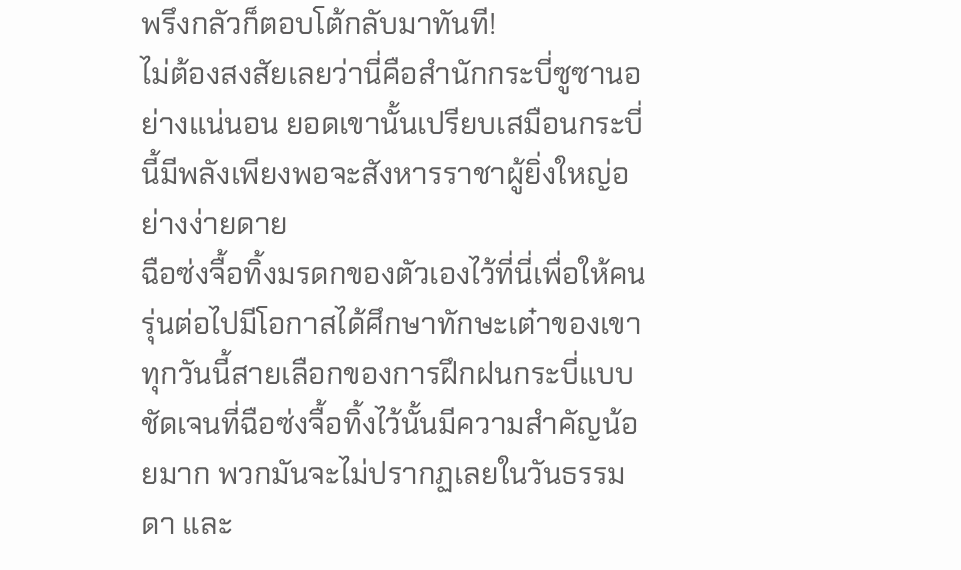พรึงกลัวก็ตอบโต้กลับมาทันที!
ไม่ต้องสงสัยเลยว่านี่คือสำนักกระบี่ซูซานอย่างแน่นอน ยอดเขานั้นเปรียบเสมือนกระบี่นี้มีพลังเพียงพอจะสังหารราชาผู้ยิ่งใหญ่อย่างง่ายดาย
ฉือซ่งจื้อทิ้งมรดกของตัวเองไว้ที่นี่เพื่อให้คนรุ่นต่อไปมีโอกาสได้ศึกษาทักษะเต๋าของเขา
ทุกวันนี้สายเลือกของการฝึกฝนกระบี่แบบชัดเจนที่ฉือซ่งจื้อทิ้งไว้นั้นมีความสำคัญน้อยมาก พวกมันจะไม่ปรากฏเลยในวันธรรมดา และ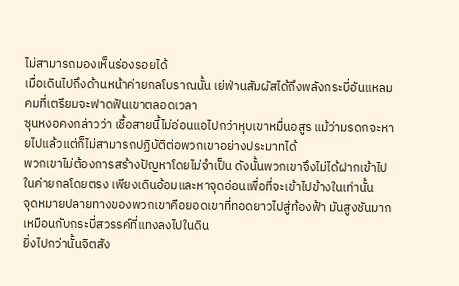ไม่สามารถมองเห็นร่องรอยได้
เมื่อเดินไปถึงด้านหน้าค่ายกลโบราณนั้น เย่ฟ่านสัมผัสได้ถึงพลังกระบี่อันแหลมคมที่เตรียมจะฟาดฟันเขาตลอดเวลา
ซุนหงอคงกล่าวว่า เชื้อสายนี้ไม่อ่อนแอไปกว่าหุบเขาหมื่นอสูร แม้ว่ามรดกจะหายไปแล้วแต่ก็ไม่สามารถปฏิบัติต่อพวกเขาอย่างประมาทได้
พวกเขาไม่ต้องการสร้างปัญหาโดยไม่จำเป็น ดังนั้นพวกเขาจึงไม่ได้ฝากเข้าไปในค่ายกลโดยตรง เพียงเดินอ้อมและหาจุดอ่อนเพื่อที่จะเข้าไปข้างในเท่านั้น
จุดหมายปลายทางของพวกเขาคือยอดเขาที่ทอดยาวไปสู่ท้องฟ้า มันสูงชันมากเหมือนกับกระบี่สวรรค์ที่แทงลงไปในดิน
ยิ่งไปกว่านั้นจิตสัง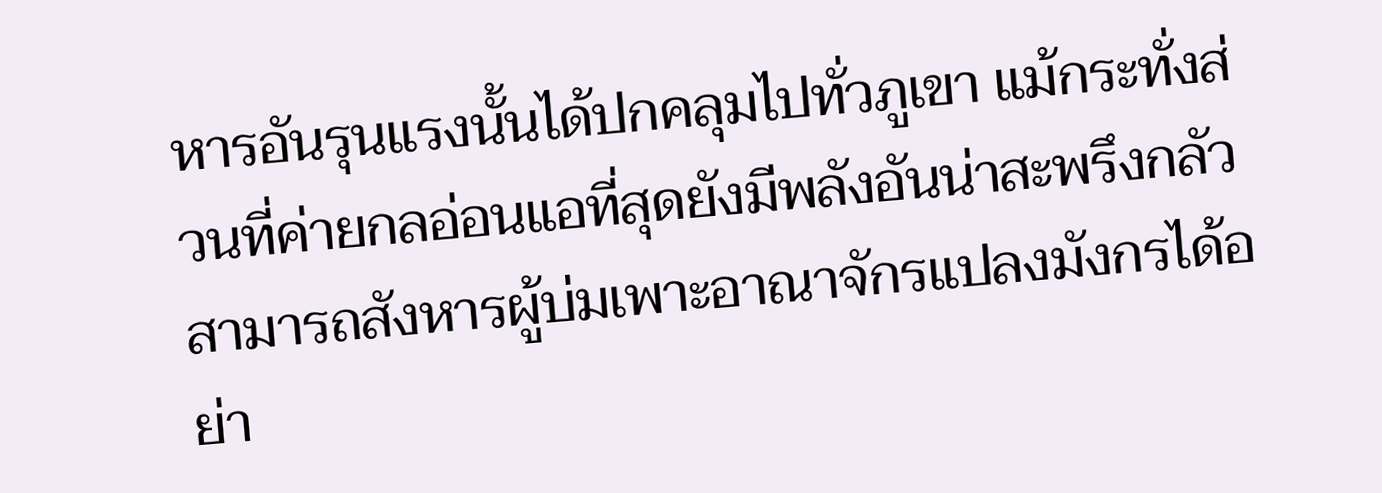หารอันรุนแรงนั้นได้ปกคลุมไปทั่วภูเขา แม้กระทั่งส่วนที่ค่ายกลอ่อนแอที่สุดยังมีพลังอันน่าสะพรึงกลัวสามารถสังหารผู้บ่มเพาะอาณาจักรแปลงมังกรได้อย่า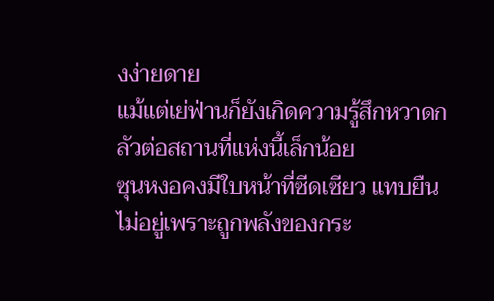งง่ายดาย
แม้แต่เย่ฟ่านก็ยังเกิดความรู้สึกหวาดกลัวต่อสถานที่แห่งนี้เล็กน้อย
ซุนหงอคงมีใบหน้าที่ซีดเซียว แทบยืนไม่อยู่เพราะถูกพลังของกระ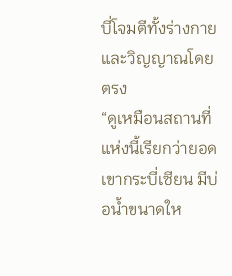บี่โจมตีทั้งร่างกายและวิญญาณโดยตรง
“ดูเหมือนสถานที่แห่งนี้เรียกว่ายอดเขากระบี่เซียน มีบ่อน้ำขนาดให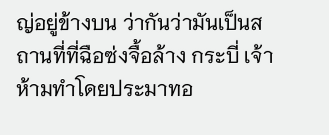ญ่อยู่ข้างบน ว่ากันว่ามันเป็นสถานที่ที่ฉือซ่งจื้อล้าง กระบี่ เจ้าห้ามทำโดยประมาทอ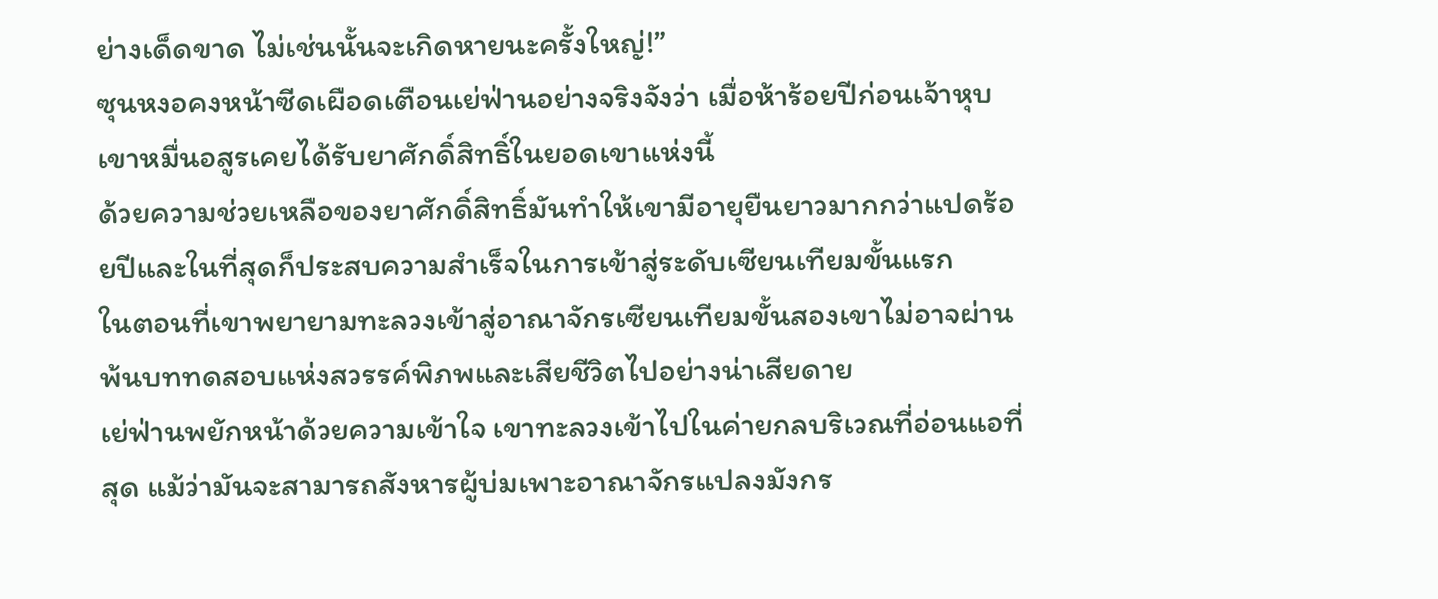ย่างเด็ดขาด ไม่เช่นนั้นจะเกิดหายนะครั้งใหญ่!”
ซุนหงอคงหน้าซีดเผือดเตือนเย่ฟ่านอย่างจริงจังว่า เมื่อห้าร้อยปีก่อนเจ้าหุบเขาหมื่นอสูรเคยได้รับยาศักดิ์สิทธิ์ในยอดเขาแห่งนี้
ด้วยความช่วยเหลือของยาศักดิ์สิทธิ์มันทำให้เขามีอายุยืนยาวมากกว่าแปดร้อยปีและในที่สุดก็ประสบความสำเร็จในการเข้าสู่ระดับเซียนเทียมขั้นแรก
ในตอนที่เขาพยายามทะลวงเข้าสู่อาณาจักรเซียนเทียมขั้นสองเขาไม่อาจผ่านพ้นบททดสอบแห่งสวรรค์พิภพและเสียชีวิตไปอย่างน่าเสียดาย
เย่ฟ่านพยักหน้าด้วยความเข้าใจ เขาทะลวงเข้าไปในค่ายกลบริเวณที่อ่อนแอที่สุด แม้ว่ามันจะสามารถสังหารผู้บ่มเพาะอาณาจักรแปลงมังกร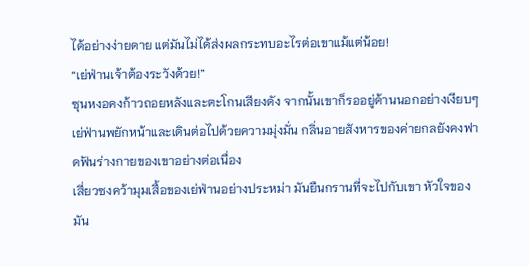ได้อย่างง่ายดาย แต่มันไม่ได้ส่งผลกระทบอะไรต่อเขาแม้แต่น้อย!
“เย่ฟ่านเจ้าต้องระวังด้วย!”
ซุนหงอคงก้าวถอยหลังและตะโกนเสียงดัง จากนั้นเขาก็รออยู่ด้านนอกอย่างเงียบๆ
เย่ฟ่านพยักหน้าและเดินต่อไปด้วยความมุ่งมั่น กลิ่นอายสังหารของค่ายกลยังคงฟาดฟันร่างกายของเขาอย่างต่อเนื่อง
เสี่ยวซงคว้ามุมเสื้อของเย่ฟ่านอย่างประหม่า มันยืนกรานที่จะไปกับเขา หัวใจของมัน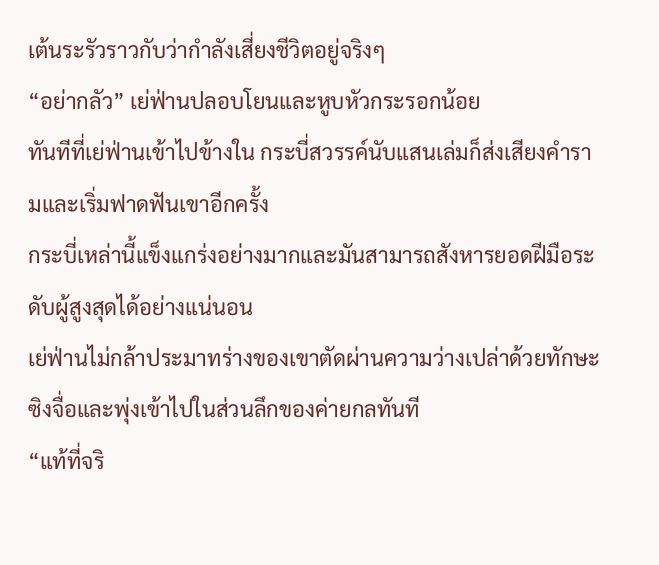เต้นระรัวราวกับว่ากำลังเสี่ยงชีวิตอยู่จริงๆ
“อย่ากลัว” เย่ฟ่านปลอบโยนและหูบหัวกระรอกน้อย
ทันทีที่เย่ฟ่านเข้าไปข้างใน กระบี่สวรรค์นับแสนเล่มก็ส่งเสียงคำรามและเริ่มฟาดฟันเขาอีกครั้ง
กระบี่เหล่านี้แข็งแกร่งอย่างมากและมันสามารถสังหารยอดฝีมือระดับผู้สูงสุดได้อย่างแน่นอน
เย่ฟ่านไม่กล้าประมาทร่างของเขาตัดผ่านความว่างเปล่าด้วยทักษะซิงจื่อและพุ่งเข้าไปในส่วนลึกของค่ายกลทันที
“แท้ที่จริ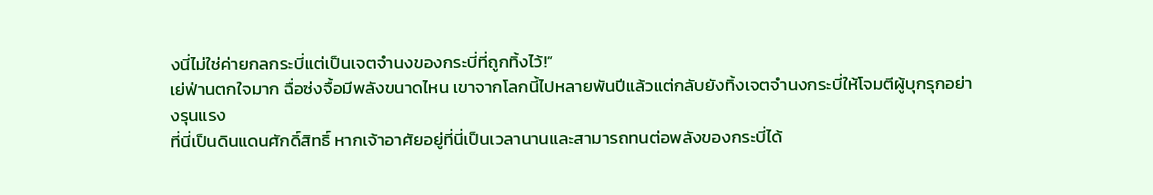งนี่ไม่ใช่ค่ายกลกระบี่แต่เป็นเจตจำนงของกระบี่ที่ถูกทิ้งไว้!”
เย่ฟ่านตกใจมาก ฉื่อซ่งจื้อมีพลังขนาดไหน เขาจากโลกนี้ไปหลายพันปีแล้วแต่กลับยังทิ้งเจตจำนงกระบี่ให้โจมตีผู้บุกรุกอย่างรุนแรง
ที่นี่เป็นดินแดนศักดิ์สิทธิ์ หากเจ้าอาศัยอยู่ที่นี่เป็นเวลานานและสามารถทนต่อพลังของกระบี่ได้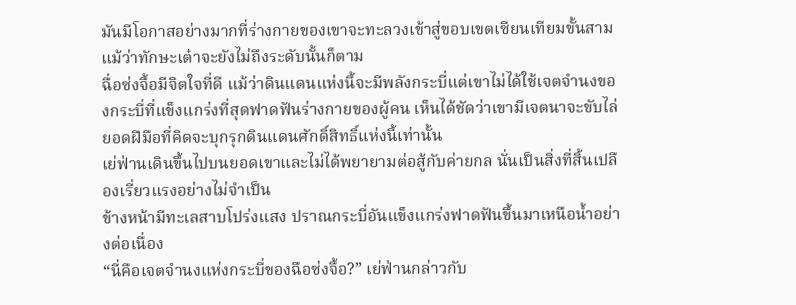มันมีโอกาสอย่างมากที่ร่างกายของเขาจะทะลวงเข้าสู่ขอบเขตเซียนเทียมขั้นสาม แม้ว่าทักษะเต๋าจะยังไม่ถึงระดับนั้นก็ตาม
ฉื่อซ่งจื้อมีจิตใจที่ดี แม้ว่าดินแดนแห่งนี้จะมีพลังกระบี่แต่เขาไม่ได้ใช้เจตจำนงของกระบี่ที่แข็งแกร่งที่สุดฟาดฟันร่างกายของผู้คน เห็นได้ชัดว่าเขามีเจตนาจะขับไล่ยอดฝีมือที่คิดจะบุกรุกดินแดนศักดิ์สิทธิ์แห่งนี้เท่านั้น
เย่ฟ่านเดินขึ้นไปบนยอดเขาและไม่ได้พยายามต่อสู้กับค่ายกล นั่นเป็นสิ่งที่สิ้นเปลืองเรี่ยวแรงอย่างไม่จำเป็น
ข้างหน้ามีทะเลสาบโปร่งแสง ปราณกระบี่อันแข็งแกร่งฟาดฟันขึ้นมาเหนือน้ำอย่างต่อเนื่อง
“นี่คือเจตจำนงแห่งกระบี่ของฉือซ่งจื้อ?” เย่ฟ่านกล่าวกับ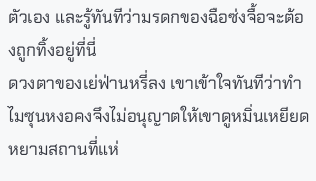ตัวเอง และรู้ทันทีว่ามรดกของฉือซ่งจื้อจะต้องถูกทิ้งอยู่ที่นี่
ดวงตาของเย่ฟ่านหรี่ลง เขาเข้าใจทันทีว่าทำไมซุนหงอคงจึงไม่อนุญาตให้เขาดูหมิ่นเหยียดหยามสถานที่แห่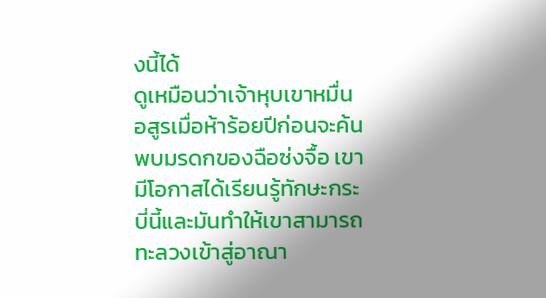งนี้ได้
ดูเหมือนว่าเจ้าหุบเขาหมื่นอสูรเมื่อห้าร้อยปีก่อนจะค้นพบมรดกของฉือซ่งจื้อ เขามีโอกาสได้เรียนรู้ทักษะกระบี่นี้และมันทำให้เขาสามารถทะลวงเข้าสู่อาณา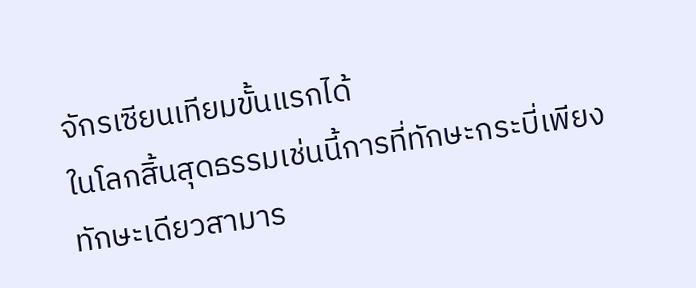จักรเซียนเทียมขั้นแรกได้
ในโลกสิ้นสุดธรรมเช่นนี้การที่ทักษะกระบี่เพียงทักษะเดียวสามาร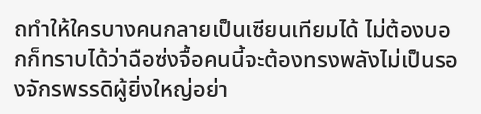ถทำให้ใครบางคนกลายเป็นเซียนเทียมได้ ไม่ต้องบอกก็ทราบได้ว่าฉือซ่งจื้อคนนี้จะต้องทรงพลังไม่เป็นรองจักรพรรดิผู้ยิ่งใหญ่อย่า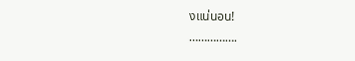งแน่นอน!
…………….